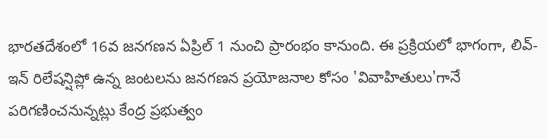భారతదేశంలో 16వ జనగణన ఏప్రిల్ 1 నుంచి ప్రారంభం కానుంది. ఈ ప్రక్రియలో భాగంగా, లివ్-ఇన్ రిలేషన్షిప్లో ఉన్న జంటలను జనగణన ప్రయోజనాల కోసం 'వివాహితులు'గానే పరిగణించనున్నట్లు కేంద్ర ప్రభుత్వం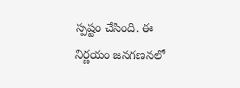స్పష్టం చేసింది. ఈ నిర్ణయం జనగణనలో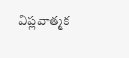విప్లవాత్మక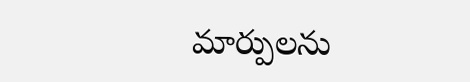మార్పులను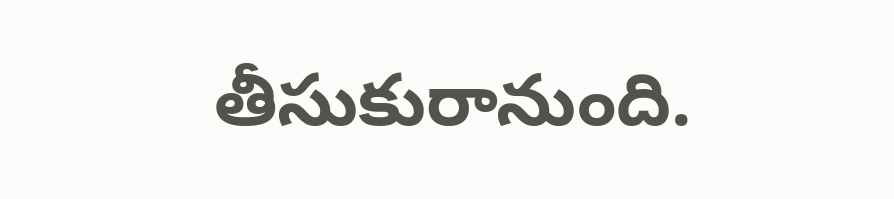తీసుకురానుంది.